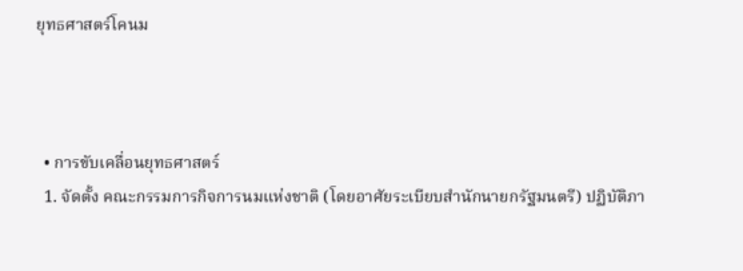ยุทธศาสตร์โคนม



  • การขับเคลื่อนยุทธศาสตร์
  1. จัดตั้ง คณะกรรมการกิจการนมแห่งชาติ (โดยอาศัยระเบียบสำนักนายกรัฐมนตรี) ปฏิบัติภา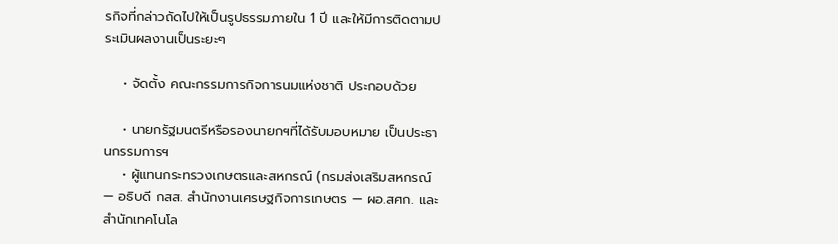รกิจที่กล่าวถัดไปให้เป็นรูปธรรมภายใน 1 ปี และให้มีการติดตามประเมินผลงานเป็นระยะๆ

    • จัดตั้ง คณะกรรมการกิจการนมแห่งชาติ ประกอบด้วย

    • นายกรัฐมนตรีหรือรองนายกฯที่ได้รับมอบหมาย เป็นประธานกรรมการฯ
    • ผู้แทนกระทรวงเกษตรและสหกรณ์ (กรมส่งเสริมสหกรณ์ — อธิบดี กสส. สำนักงานเศรษฐกิจการเกษตร — ผอ.สศก. และ สำนักเทคโนโล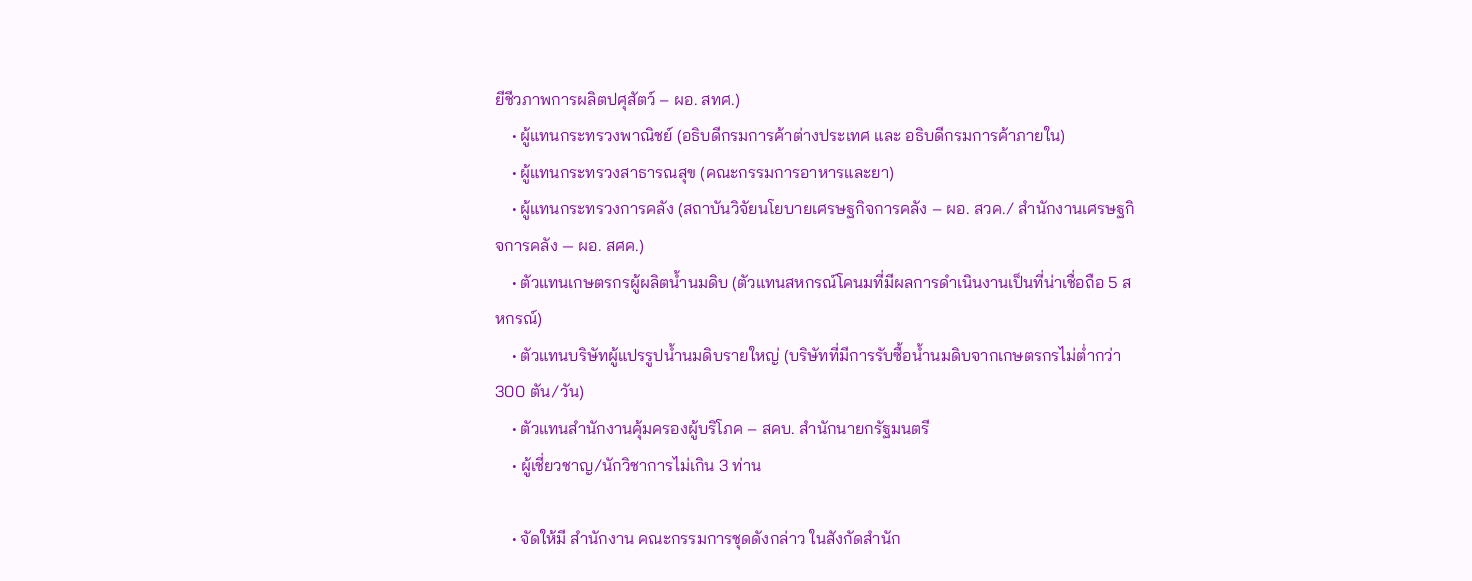ยีชีวภาพการผลิตปศุสัตว์ – ผอ. สทศ.)
    • ผู้แทนกระทรวงพาณิชย์ (อธิบดีกรมการค้าต่างประเทศ และ อธิบดีกรมการค้าภายใน)
    • ผู้แทนกระทรวงสาธารณสุข (คณะกรรมการอาหารและยา)
    • ผู้แทนกระทรวงการคลัง (สถาบันวิจัยนโยบายเศรษฐกิจการคลัง – ผอ. สวค./ สำนักงานเศรษฐกิจการคลัง — ผอ. สศค.)
    • ตัวแทนเกษตรกรผู้ผลิตน้ำนมดิบ (ตัวแทนสหกรณ์โคนมที่มีผลการดำเนินงานเป็นที่น่าเชื่อถือ 5 สหกรณ์)
    • ตัวแทนบริษัทผู้แปรรูปน้ำนมดิบรายใหญ่ (บริษัทที่มีการรับซื้อน้ำนมดิบจากเกษตรกรไม่ต่ำกว่า 300 ตัน/วัน)
    • ตัวแทนสำนักงานคุ้มครองผู้บริโภค – สคบ. สำนักนายกรัฐมนตรี
    • ผู้เชี่ยวชาญ/นักวิชาการไม่เกิน 3 ท่าน

    • จัดให้มี สำนักงาน คณะกรรมการชุดดังกล่าว ในสังกัดสำนัก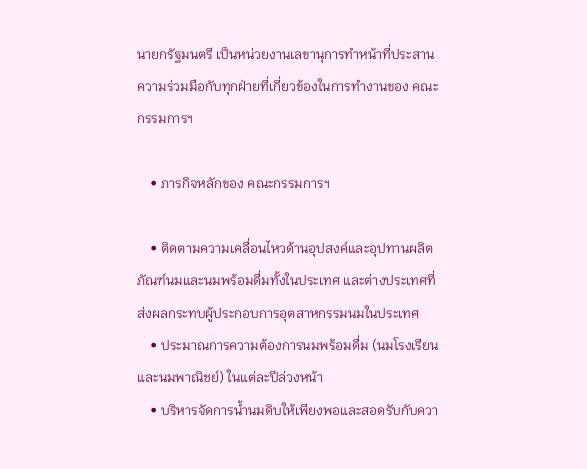นายกรัฐมนตรี เป็นหน่วยงานเลขานุการทำหน้าที่ประสานความร่วมมือกับทุกฝ่ายที่เกี่ยวข้องในการทำงานของ คณะกรรมการฯ

    • ภารกิจหลักของ คณะกรรมการฯ

    • ติดตามความเคลื่อนไหวด้านอุปสงค์และอุปทานผลิตภัณฑ์นมและนมพร้อมดื่มทั้งในประเทศ และต่างประเทศที่ส่งผลกระทบผู้ประกอบการอุตสาหกรรมนมในประเทศ
    • ประมาณการความต้องการนมพร้อมดื่ม (นมโรงเรียน และนมพาณิชย์) ในแต่ละปีล่วงหน้า
    • บริหารจัดการน้ำนมดิบให้เพียงพอและสอดรับกับควา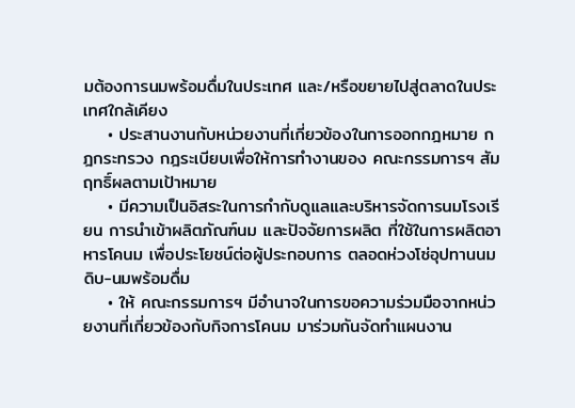มต้องการนมพร้อมดื่มในประเทศ และ/หรือขยายไปสู่ตลาดในประเทศใกล้เคียง
    • ประสานงานกับหน่วยงานที่เกี่ยวข้องในการออกกฎหมาย กฎกระทรวง กฎระเบียบเพื่อให้การทำงานของ คณะกรรมการฯ สัมฤทธิ์ผลตามเป้าหมาย
    • มีความเป็นอิสระในการกำกับดูแลและบริหารจัดการนมโรงเรียน การนำเข้าผลิตภัณฑ์นม และปัจจัยการผลิต ที่ใช้ในการผลิตอาหารโคนม เพื่อประโยชน์ต่อผู้ประกอบการ ตลอดห่วงโซ่อุปทานนมดิบ-นมพร้อมดื่ม
    • ให้ คณะกรรมการฯ มีอำนาจในการขอความร่วมมือจากหน่วยงานที่เกี่ยวข้องกับกิจการโคนม มาร่วมกันจัดทำแผนงาน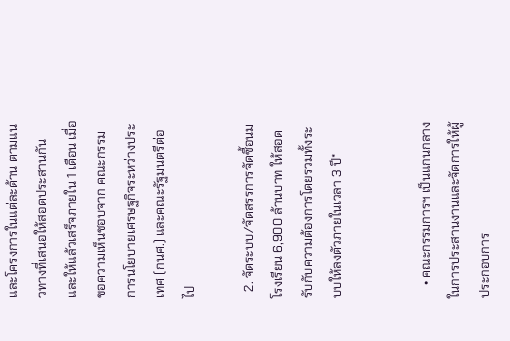และโครงการในแต่ละด้าน ตามแนวทางที่เสนอให้สอดประสานกัน และให้แล้วเสร็จภายใน 1 เดือน เมื่อขอความเห็นชอบจาก คณะกรรมการนโยบายเศรษฐกิจระหว่างประเทศ (กนศ.) และคณะรัฐมนตรีต่อไป

  2. จัดระบบ/จัดสรรการจัดซื้อนมโรงเรียน 6,900 ล้านบาท ให้สอดรับกับความต้องการโดยรวมทั้งระบบให้ลงตัวภายในเวลา 3 ปี*


    • คณะกรรมการฯ เป็นแกนกลางในการประสานงานและจัดการให้ผู้ประกอบการ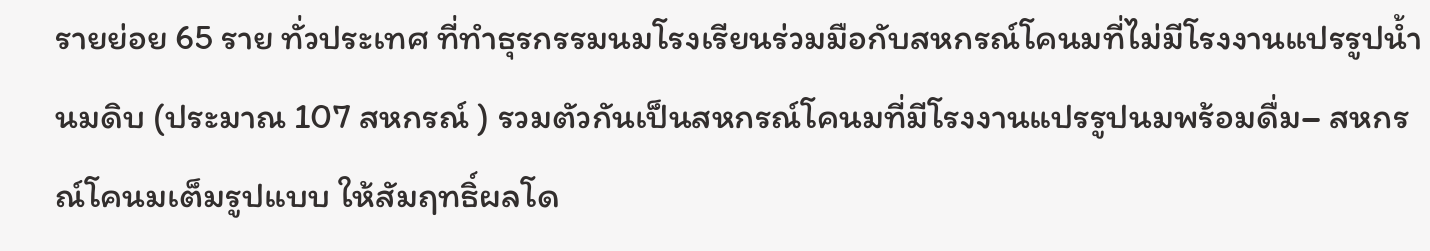รายย่อย 65 ราย ทั่วประเทศ ที่ทำธุรกรรมนมโรงเรียนร่วมมือกับสหกรณ์โคนมที่ไม่มีโรงงานแปรรูปน้ำนมดิบ (ประมาณ 107 สหกรณ์ ) รวมตัวกันเป็นสหกรณ์โคนมที่มีโรงงานแปรรูปนมพร้อมดื่ม– สหกรณ์โคนมเต็มรูปแบบ ให้สัมฤทธิ์ผลโด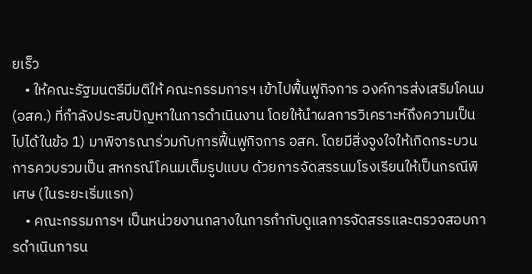ยเร็ว
    • ให้คณะรัฐมนตรีมีมติให้ คณะกรรมการฯ เข้าไปฟื้นฟูกิจการ องค์การส่งเสริมโคนม (อสค.) ที่กำลังประสบปัญหาในการดำเนินงาน โดยให้นำผลการวิเคราะห์ถึงความเป็น ไปได้ในข้อ 1) มาพิจารณาร่วมกับการฟื้นฟูกิจการ อสค. โดยมีสิ่งจูงใจให้เกิดกระบวนการควบรวมเป็น สหกรณ์โคนมเต็มรูปแบบ ด้วยการจัดสรรนมโรงเรียนให้เป็นกรณีพิเศษ (ในระยะเริ่มแรก)
    • คณะกรรมการฯ เป็นหน่วยงานกลางในการกำกับดูแลการจัดสรรและตรวจสอบการดำเนินการน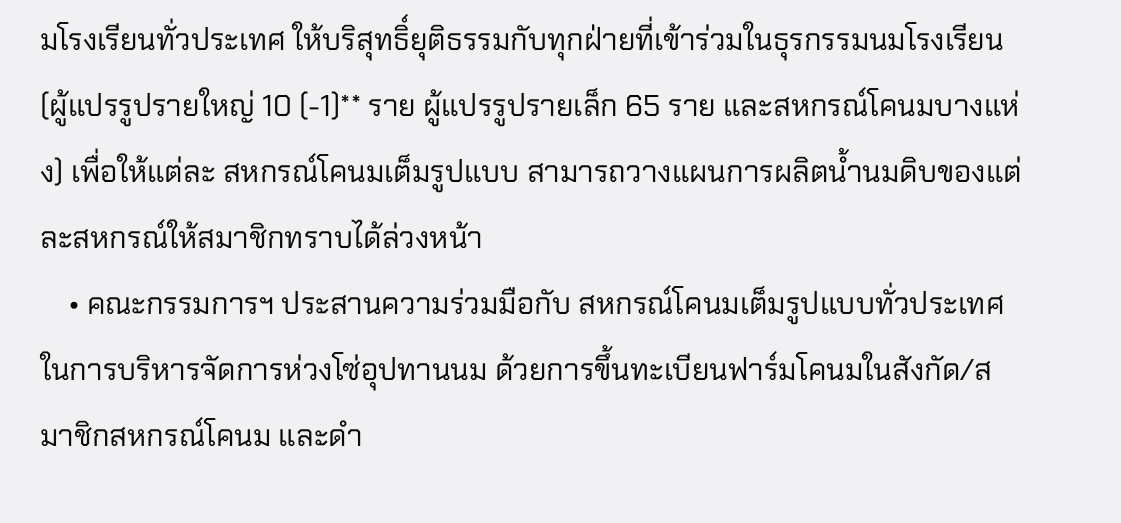มโรงเรียนทั่วประเทศ ให้บริสุทธิ์ยุติธรรมกับทุกฝ่ายที่เข้าร่วมในธุรกรรมนมโรงเรียน (ผู้แปรรูปรายใหญ่ 10 (-1)** ราย ผู้แปรรูปรายเล็ก 65 ราย และสหกรณ์โคนมบางแห่ง) เพื่อให้แต่ละ สหกรณ์โคนมเต็มรูปแบบ สามารถวางแผนการผลิตน้ำนมดิบของแต่ละสหกรณ์ให้สมาชิกทราบได้ล่วงหน้า
    • คณะกรรมการฯ ประสานความร่วมมือกับ สหกรณ์โคนมเต็มรูปแบบทั่วประเทศ ในการบริหารจัดการห่วงโซ่อุปทานนม ด้วยการขึ้นทะเบียนฟาร์มโคนมในสังกัด/สมาชิกสหกรณ์โคนม และดำ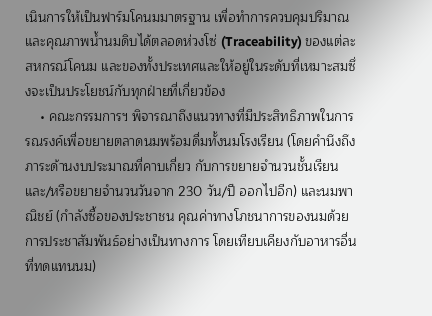เนินการให้เป็นฟาร์มโคนมมาตรฐาน เพื่อทำการควบคุมปริมาณและคุณภาพน้ำนมดิบได้ตลอดห่วงโซ่ (Traceability) ของแต่ละสหกรณ์โคนม และของทั้งประเทศและให้อยู่ในระดับที่เหมาะสมซึ่งจะเป็นประโยชน์กับทุกฝ่ายที่เกี่ยวข้อง
    • คณะกรรมการฯ พิจารณาถึงแนวทางที่มีประสิทธิภาพในการรณรงค์เพื่อขยายตลาดนมพร้อมดื่มทั้งนมโรงเรียน (โดยคำนึงถึงภาระด้านงบประมาณที่คาบเกี่ยว กับการขยายจำนวนชั้นเรียน และ/หรือขยายจำนวนวันจาก 230 วัน/ปี ออกไปอีก) และนมพาณิชย์ (กำลังซื้อของประชาชน คุณค่าทางโภชนาการของนมด้วยการประชาสัมพันธ์อย่างเป็นทางการ โดยเทียบเคียงกับอาหารอื่นที่ทดแทนนม)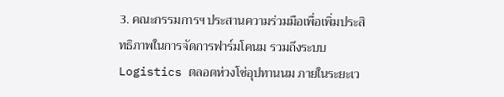3. คณะกรรมการฯ ประสานความร่วมมือเพื่อเพิ่มประสิทธิภาพในการจัดการฟาร์มโคนม รวมถึงระบบ Logistics ตลอดห่วงโซ่อุปทานนม ภายในระยะเว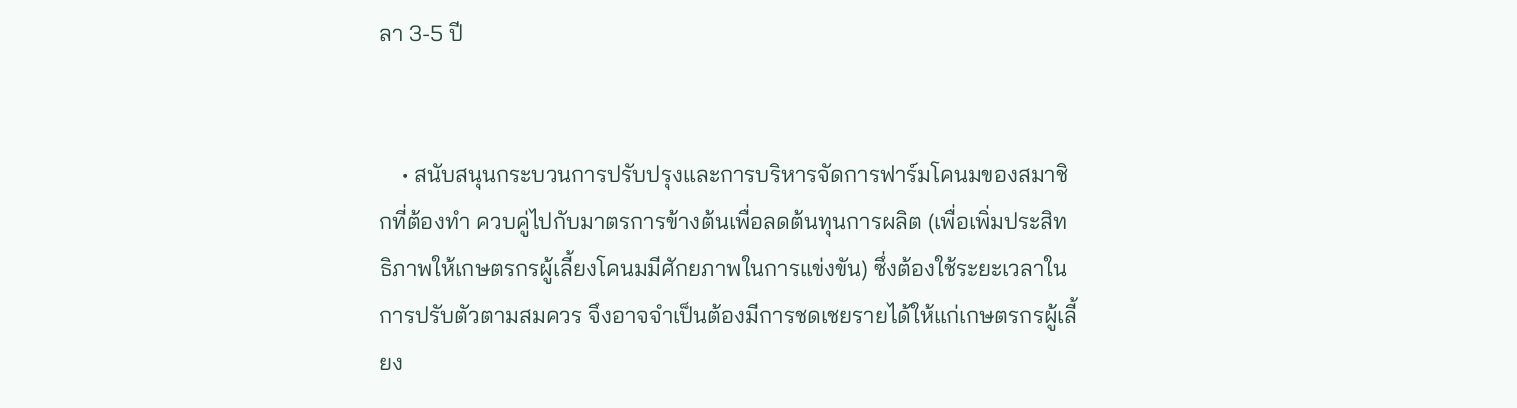ลา 3-5 ปี


    • สนับสนุนกระบวนการปรับปรุงและการบริหารจัดการฟาร์มโคนมของสมาชิกที่ต้องทำ ควบคู่ไปกับมาตรการข้างต้นเพื่อลดต้นทุนการผลิต (เพื่อเพิ่มประสิทธิภาพให้เกษตรกรผู้เลี้ยงโคนมมีศักยภาพในการแข่งขัน) ซึ่งต้องใช้ระยะเวลาในการปรับตัวตามสมควร จึงอาจจำเป็นต้องมีการชดเชยรายได้ให้แก่เกษตรกรผู้เลี้ยง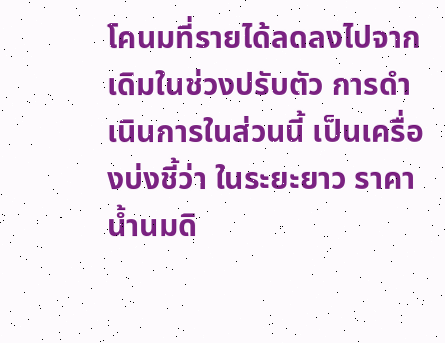โคนมที่รายได้ลดลงไปจากเดิมในช่วงปรับตัว การดำเนินการในส่วนนี้ เป็นเครื่องบ่งชี้ว่า ในระยะยาว ราคาน้ำนมดิ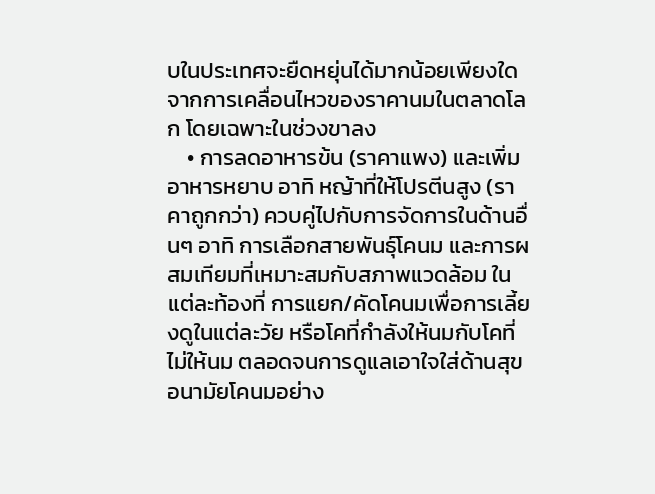บในประเทศจะยืดหยุ่นได้มากน้อยเพียงใดจากการเคลื่อนไหวของราคานมในตลาดโลก โดยเฉพาะในช่วงขาลง
    • การลดอาหารข้น (ราคาแพง) และเพิ่มอาหารหยาบ อาทิ หญ้าที่ให้โปรตีนสูง (ราคาถูกกว่า) ควบคู่ไปกับการจัดการในด้านอื่นๆ อาทิ การเลือกสายพันธุ์โคนม และการผสมเทียมที่เหมาะสมกับสภาพแวดล้อม ในแต่ละท้องที่ การแยก/คัดโคนมเพื่อการเลี้ยงดูในแต่ละวัย หรือโคที่กำลังให้นมกับโคที่ไม่ให้นม ตลอดจนการดูแลเอาใจใส่ด้านสุขอนามัยโคนมอย่าง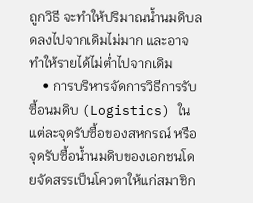ถูกวิธี จะทำให้ปริมาณน้ำนมดิบลดลงไปจากเดิมไม่มาก และอาจทำให้รายได้ไม่ต่ำไปจากเดิม
    • การบริหารจัดการวิธีการรับซื้อนมดิบ (Logistics) ในแต่ละจุดรับซื้อของสหกรณ์ หรือ จุดรับซื้อน้ำนมดิบของเอกชนโดยจัดสรรเป็นโควตาให้แก่สมาชิก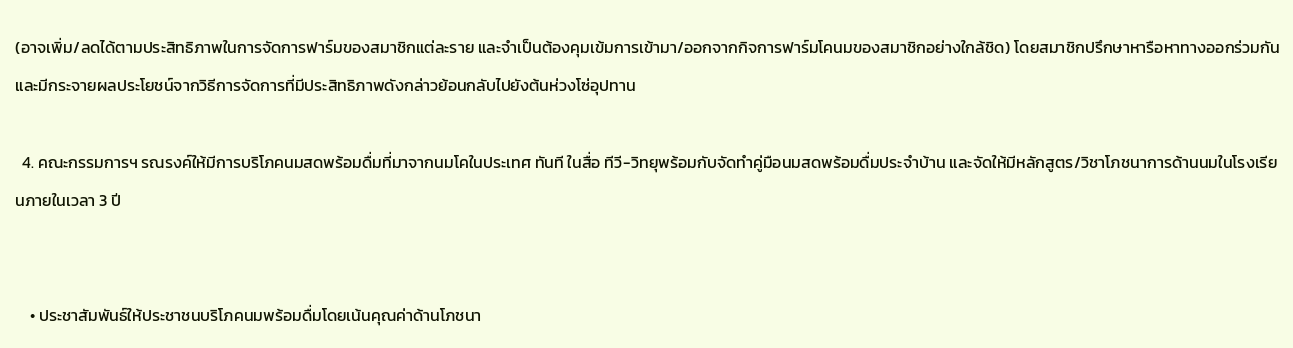(อาจเพิ่ม/ลดได้ตามประสิทธิภาพในการจัดการฟาร์มของสมาชิกแต่ละราย และจำเป็นต้องคุมเข้มการเข้ามา/ออกจากกิจการฟาร์มโคนมของสมาชิกอย่างใกล้ชิด) โดยสมาชิกปรึกษาหารือหาทางออกร่วมกัน และมีกระจายผลประโยชน์จากวิธีการจัดการที่มีประสิทธิภาพดังกล่าวย้อนกลับไปยังต้นห่วงโซ่อุปทาน

  4. คณะกรรมการฯ รณรงค์ให้มีการบริโภคนมสดพร้อมดื่มที่มาจากนมโคในประเทศ ทันที ในสื่อ ทีวี-วิทยุพร้อมกับจัดทำคู่มือนมสดพร้อมดื่มประจำบ้าน และจัดให้มีหลักสูตร/วิชาโภชนาการด้านนมในโรงเรียนภายในเวลา 3 ปี


    • ประชาสัมพันธ์ให้ประชาชนบริโภคนมพร้อมดื่มโดยเน้นคุณค่าด้านโภชนา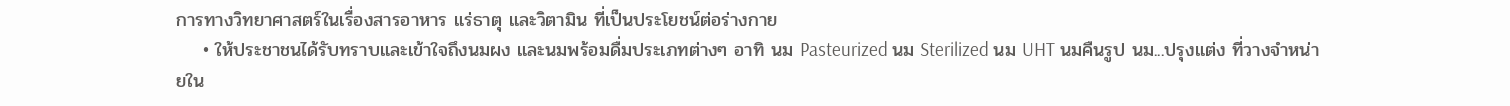การทางวิทยาศาสตร์ในเรื่องสารอาหาร แร่ธาตุ และวิตามิน ที่เป็นประโยชน์ต่อร่างกาย
    • ให้ประชาชนได้รับทราบและเข้าใจถึงนมผง และนมพร้อมดื่มประเภทต่างๆ อาทิ นม Pasteurized นม Sterilized นม UHT นมคืนรูป นม...ปรุงแต่ง ที่วางจำหน่ายใน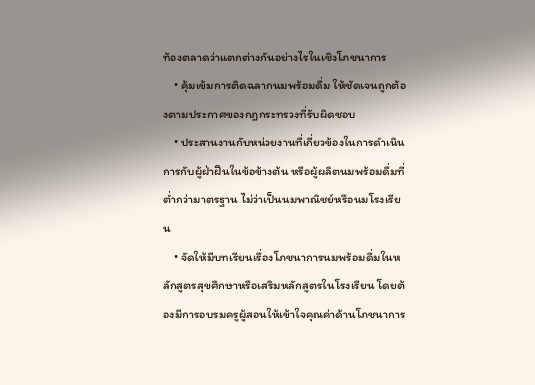ท้องตลาดว่าแตกต่างกันอย่างไรในเชิงโภชนาการ
    • คุ้มเข้มการติดฉลากนมพร้อมดื่ม ให้ชัดเจนถูกต้องตามประกาศของกฎกระทรวงที่รับผิดชอบ
    • ประสานงานกับหน่วยงานที่เกี่ยวข้องในการดำเนินการกับผู้ฝ่าฝืนในข้อข้างต้น หรือผู้ผลิตนมพร้อมดื่มที่ต่ำกว่ามาตรฐาน ไม่ว่าเป็นนมพาณิชย์หรือนมโรงเรียน
    • จัดให้มีบทเรียนเรื่องโภชนาการนมพร้อมดื่มในหลักสูตรสุขศึกษาหรือเสริมหลักสูตรในโรงเรียน โดยต้องมีการอบรมครูผู้สอนให้เข้าใจคุณค่าด้านโภชนาการ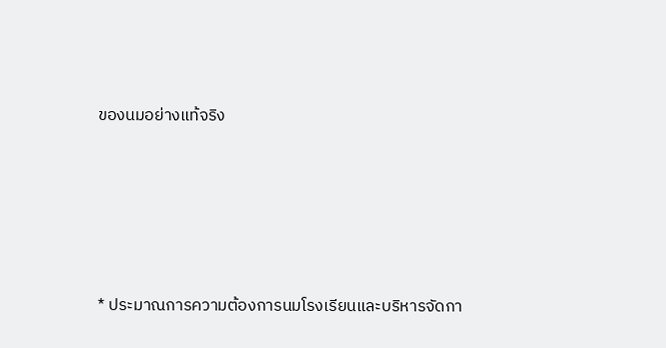ของนมอย่างแท้จริง






* ประมาณการความต้องการนมโรงเรียนและบริหารจัดกา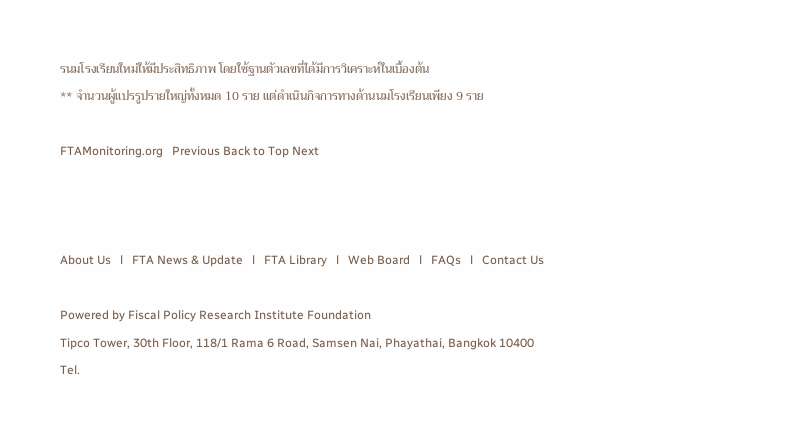รนมโรงเรียนใหม่ให้มีประสิทธิภาพ โดยใช้ฐานตัวเลขที่ได้มีการวิเคราะห์ในเบื้องต้น
** จำนวนผู้แปรรูปรายใหญ่ทั้งหมด 10 ราย แต่ดำเนินกิจการทางด้านนมโรงเรียนเพียง 9 ราย

FTAMonitoring.org   Previous Back to Top Next



About Us   l   FTA News & Update   l   FTA Library   l   Web Board   l   FAQs   l   Contact Us

Powered by Fiscal Policy Research Institute Foundation
Tipco Tower, 30th Floor, 118/1 Rama 6 Road, Samsen Nai, Phayathai, Bangkok 10400
Tel.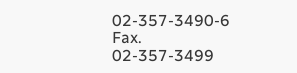02-357-3490-6 Fax. 02-357-3499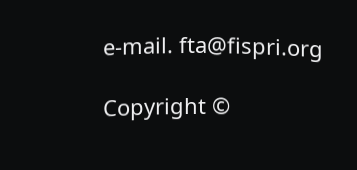e-mail. fta@fispri.org

Copyright ©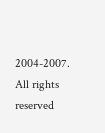2004-2007. All rights reserved